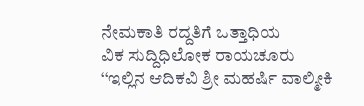ನೇಮಕಾತಿ ರದ್ದತಿಗೆ ಒತ್ತಾಧಿಯ
ವಿಕ ಸುದ್ದಿಧಿಲೋಕ ರಾಯಚೂರು
‘‘ಇಲ್ಲಿನ ಆದಿಕವಿ ಶ್ರೀ ಮಹರ್ಷಿ ವಾಲ್ಮೀಕಿ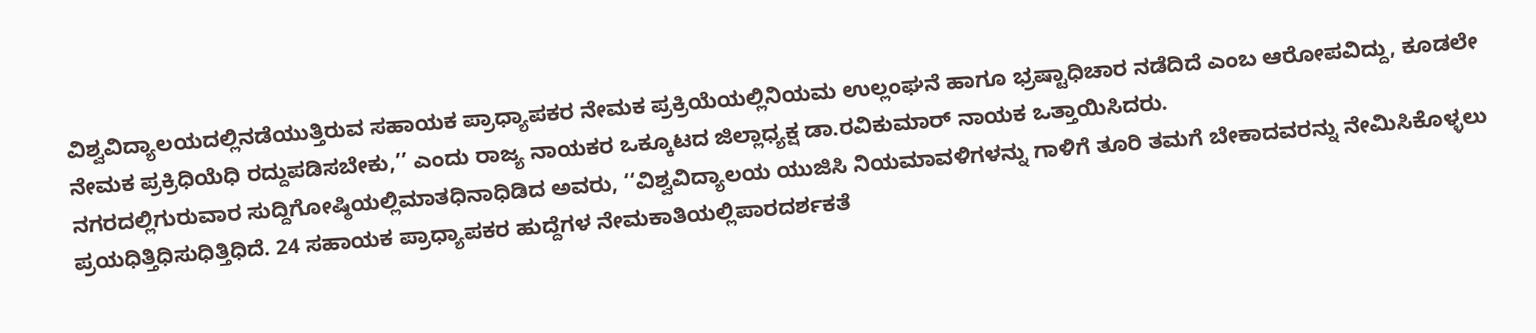ವಿಶ್ವವಿದ್ಯಾಲಯದಲ್ಲಿನಡೆಯುತ್ತಿರುವ ಸಹಾಯಕ ಪ್ರಾಧ್ಯಾಪಕರ ನೇಮಕ ಪ್ರಕ್ರಿಯೆಯಲ್ಲಿನಿಯಮ ಉಲ್ಲಂಘನೆ ಹಾಗೂ ಭ್ರಷ್ಟಾಧಿಚಾರ ನಡೆದಿದೆ ಎಂಬ ಆರೋಪವಿದ್ದು, ಕೂಡಲೇ ನೇಮಕ ಪ್ರಕ್ರಿಧಿಯೆಧಿ ರದ್ದುಪಡಿಸಬೇಕು,’’ ಎಂದು ರಾಜ್ಯ ನಾಯಕರ ಒಕ್ಕೂಟದ ಜಿಲ್ಲಾಧ್ಯಕ್ಷ ಡಾ.ರವಿಕುಮಾರ್ ನಾಯಕ ಒತ್ತಾಯಿಸಿದರು.
ನಗರದಲ್ಲಿಗುರುವಾರ ಸುದ್ದಿಗೋಷ್ಠಿಯಲ್ಲಿಮಾತಧಿನಾಧಿಡಿದ ಅವರು, ‘‘ವಿಶ್ವವಿದ್ಯಾಲಯ ಯುಜಿಸಿ ನಿಯಮಾವಳಿಗಳನ್ನು ಗಾಳಿಗೆ ತೂರಿ ತಮಗೆ ಬೇಕಾದವರನ್ನು ನೇಮಿಸಿಕೊಳ್ಳಲು ಪ್ರಯಧಿತ್ತಿಧಿಸುಧಿತ್ತಿಧಿದೆ. 24 ಸಹಾಯಕ ಪ್ರಾಧ್ಯಾಪಕರ ಹುದ್ದೆಗಳ ನೇಮಕಾತಿಯಲ್ಲಿಪಾರದರ್ಶಕತೆ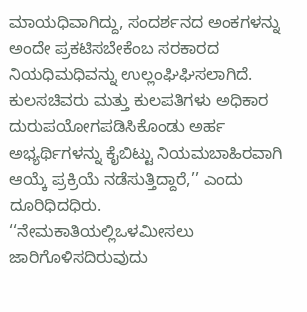ಮಾಯಧಿವಾಗಿದ್ದು, ಸಂದರ್ಶನದ ಅಂಕಗಳನ್ನು ಅಂದೇ ಪ್ರಕಟಿಸಬೇಕೆಂಬ ಸರಕಾರದ ನಿಯಧಿಮಧಿವನ್ನು ಉಲ್ಲಂಘಿಘಿಸಲಾಗಿದೆ. ಕುಲಸಚಿವರು ಮತ್ತು ಕುಲಪತಿಗಳು ಅಧಿಕಾರ ದುರುಪಯೋಗಪಡಿಸಿಕೊಂಡು ಅರ್ಹ ಅಭ್ಯರ್ಥಿಗಳನ್ನು ಕೈಬಿಟ್ಟು ನಿಯಮಬಾಹಿರವಾಗಿ ಆಯ್ಕೆ ಪ್ರಕ್ರಿಯೆ ನಡೆಸುತ್ತಿದ್ದಾರೆ,’’ ಎಂದು ದೂರಿಧಿದಧಿರು.
‘‘ನೇಮಕಾತಿಯಲ್ಲಿಒಳಮೀಸಲು ಜಾರಿಗೊಳಿಸದಿರುವುದು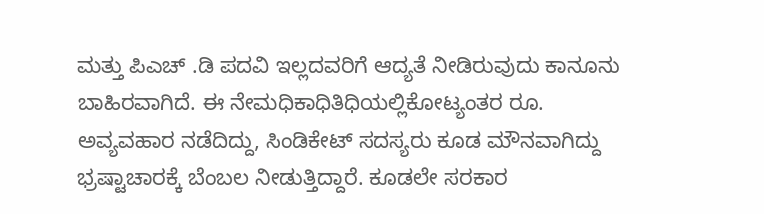ಮತ್ತು ಪಿಎಚ್ .ಡಿ ಪದವಿ ಇಲ್ಲದವರಿಗೆ ಆದ್ಯತೆ ನೀಡಿರುವುದು ಕಾನೂನು ಬಾಹಿರವಾಗಿದೆ. ಈ ನೇಮಧಿಕಾಧಿತಿಧಿಯಲ್ಲಿಕೋಟ್ಯಂತರ ರೂ. ಅವ್ಯವಹಾರ ನಡೆದಿದ್ದು, ಸಿಂಡಿಕೇಟ್ ಸದಸ್ಯರು ಕೂಡ ಮೌನವಾಗಿದ್ದು ಭ್ರಷ್ಟಾಚಾರಕ್ಕೆ ಬೆಂಬಲ ನೀಡುತ್ತಿದ್ದಾರೆ. ಕೂಡಲೇ ಸರಕಾರ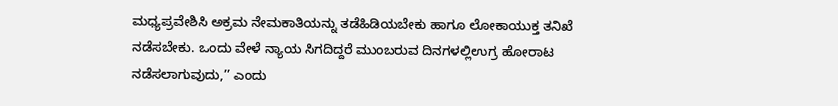ಮಧ್ಯಪ್ರವೇಶಿಸಿ ಅಕ್ರಮ ನೇಮಕಾತಿಯನ್ನು ತಡೆಹಿಡಿಯಬೇಕು ಹಾಗೂ ಲೋಕಾಯುಕ್ತ ತನಿಖೆ ನಡೆಸಬೇಕು. ಒಂದು ವೇಳೆ ನ್ಯಾಯ ಸಿಗದಿದ್ದರೆ ಮುಂಬರುವ ದಿನಗಳಲ್ಲಿಉಗ್ರ ಹೋರಾಟ ನಡೆಸಲಾಗುವುದು,’’ ಎಂದು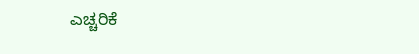ಎಚ್ಚರಿಕೆ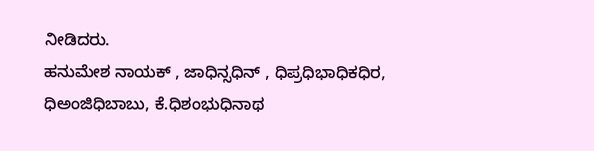ನೀಡಿದರು.
ಹನುಮೇಶ ನಾಯಕ್ , ಜಾಧಿನ್ಸಧಿನ್ , ಧಿಪ್ರಧಿಭಾಧಿಕಧಿರ, ಧಿಅಂಜಿಧಿಬಾಬು, ಕೆ.ಧಿಶಂಭುಧಿನಾಥ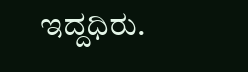ಇದ್ದಧಿರು.